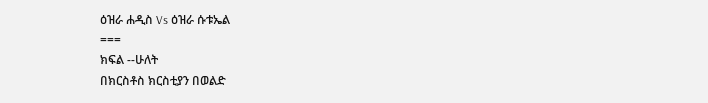ዕዝራ ሐዲስ Vs ዕዝራ ሱቱኤል
===
ክፍል --ሁለት
በክርስቶስ ክርስቲያን በወልድ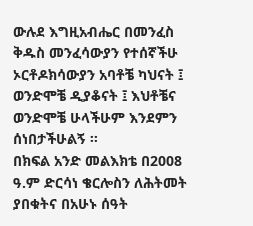ውሉደ እግዚአብሔር በመንፈስ ቅዱስ መንፈሳውያን የተሰኛችሁ ኦርቶዶክሳውያን አባቶቼ ካህናት ፤ ወንድሞቼ ዲያቆናት ፤ እህቶቼና ወንድሞቼ ሁላችሁም እንደምን ሰነበታችሁልኝ ፡፡
በክፍል አንድ መልእክቴ በ2008 ዓ.ም ድርሳነ ቄርሎስን ለሕትመት ያበቁትና በአሁኑ ሰዓት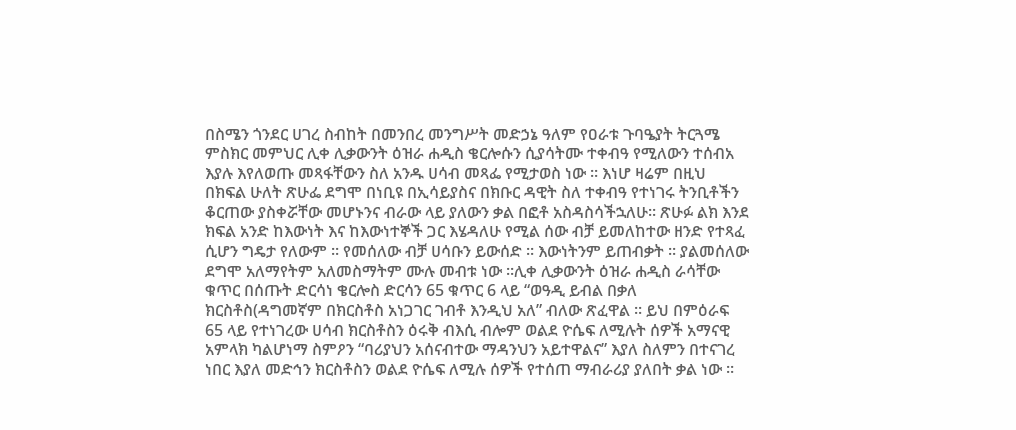በስሜን ጎንደር ሀገረ ስብከት በመንበረ መንግሥት መድኃኔ ዓለም የዐራቱ ጉባዔያት ትርጓሜ ምስክር መምህር ሊቀ ሊቃውንት ዕዝራ ሐዲስ ቄርሎሱን ሲያሳትሙ ተቀብዓ የሚለውን ተሰብአ እያሉ እየለወጡ መጻፋቸውን ስለ አንዱ ሀሳብ መጻፌ የሚታወስ ነው ፡፡ እነሆ ዛሬም በዚህ በክፍል ሁለት ጽሁፌ ደግሞ በነቢዩ በኢሳይያስና በክቡር ዳዊት ስለ ተቀብዓ የተነገሩ ትንቢቶችን ቆርጠው ያስቀሯቸው መሆኑንና ብራው ላይ ያለውን ቃል በፎቶ አስዳስሳችኋለሁ፡፡ ጽሁፉ ልክ እንደ ክፍል አንድ ከእውነት እና ከእውነተኞች ጋር እሄዳለሁ የሚል ሰው ብቻ ይመለከተው ዘንድ የተጻፈ ሲሆን ግዴታ የለውም ፡፡ የመሰለው ብቻ ሀሳቡን ይውሰድ ፡፡ እውነትንም ይጠብቃት ፡፡ ያልመሰለው ደግሞ አለማየትም አለመስማትም ሙሉ መብቱ ነው ፡፡ሊቀ ሊቃውንት ዕዝራ ሐዲስ ራሳቸው ቁጥር በሰጡት ድርሳነ ቄርሎስ ድርሳን 65 ቁጥር 6 ላይ “ወዓዲ ይብል በቃለ ክርስቶስ(ዳግመኛም በክርስቶስ አነጋገር ገብቶ እንዲህ አለ” ብለው ጽፈዋል ፡፡ ይህ በምዕራፍ 65 ላይ የተነገረው ሀሳብ ክርስቶስን ዕሩቅ ብእሲ ብሎም ወልደ ዮሴፍ ለሚሉት ሰዎች አማናዊ አምላክ ካልሆነማ ስምዖን “ባሪያህን አሰናብተው ማዳንህን አይተዋልና” እያለ ስለምን በተናገረ ነበር እያለ መድኅን ክርስቶስን ወልደ ዮሴፍ ለሚሉ ሰዎች የተሰጠ ማብራሪያ ያለበት ቃል ነው ፡፡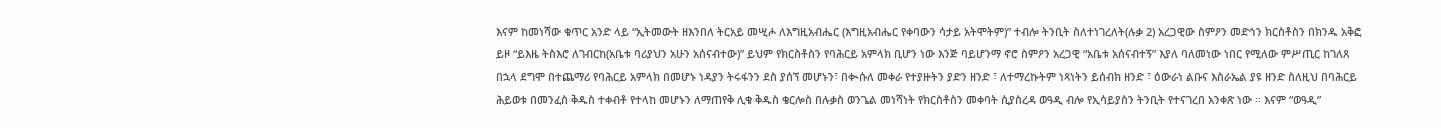እናም ከመነሻው ቁጥር አንድ ላይ “ኢትመውት ዘእንበለ ትርአይ መሢሖ ለእግዚአብሔር (እግዚአብሔር የቀባውን ሳታይ አትሞትም)” ተብሎ ትንቢት ስለተነገረለት(ሉቃ 2) አረጋዊው ስምዖን መድኅን ክርስቶስን በክንዱ አቅፎ ይዞ “ይእዜ ትስእሮ ለገብርከ(አቤቱ ባሪያህን አሁን አሰናብተው)” ይህም የክርስቶስን የባሕርይ አምላክ ቢሆን ነው እንጅ ባይሆንማ ኖሮ ስምዖን አረጋዊ “አቤቱ አሰናብተኝ” እያለ ባለመነው ነበር የሚለው ምሥጢር ከገለጸ በኋላ ደግሞ በተጨማሪ የባሕርይ አምላክ በመሆኑ ነዳያን ትሩፋንን ደስ ያሰኘ መሆኑን፣ በቊሱለ መቀራ የተያዙትን ያድን ዘንድ ፣ ለተማረኩትም ነጻነትን ይሰብክ ዘንድ ፣ ዕውራነ ልቡና እስራኤል ያዩ ዘንድ ስለዚህ በባሕርይ ሕይወቱ በመንፈስ ቅዱስ ተቀብቶ የተላከ መሆኑን ለማጠየቅ ሊቁ ቅዱስ ቄርሎስ በሉቃስ ወንጌል መነሻነት የክርስቶስን መቀባት ሲያስረዳ ወዓዲ ብሎ የኢሳይያስን ትንቢት የተናገረበ አንቀጽ ነው ፡፡ እናም “ወዓዲ”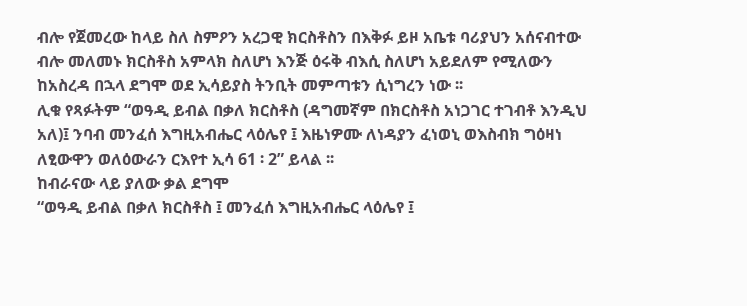ብሎ የጀመረው ከላይ ስለ ስምዖን አረጋዊ ክርስቶስን በእቅፉ ይዞ አቤቱ ባሪያህን አሰናብተው ብሎ መለመኑ ክርስቶስ አምላክ ስለሆነ እንጅ ዕሩቅ ብእሲ ስለሆነ አይደለም የሚለውን ከአስረዳ በኋላ ደግሞ ወደ ኢሳይያስ ትንቢት መምጣቱን ሲነግረን ነው ፡፡
ሊቁ የጻፉትም “ወዓዲ ይብል በቃለ ክርስቶስ (ዳግመኛም በክርስቶስ አነጋገር ተገብቶ እንዲህ አለ)፤ ንባብ መንፈሰ እግዚአብሔር ላዕሌየ ፤ እዜነዎሙ ለነዳያን ፈነወኒ ወእስብክ ግዕዛነ ለፂውዋን ወለዕውራን ርእየተ ኢሳ 61 ፡ 2” ይላል ፡፡
ከብራናው ላይ ያለው ቃል ደግሞ
“ወዓዲ ይብል በቃለ ክርስቶስ ፤ መንፈሰ እግዚአብሔር ላዕሌየ ፤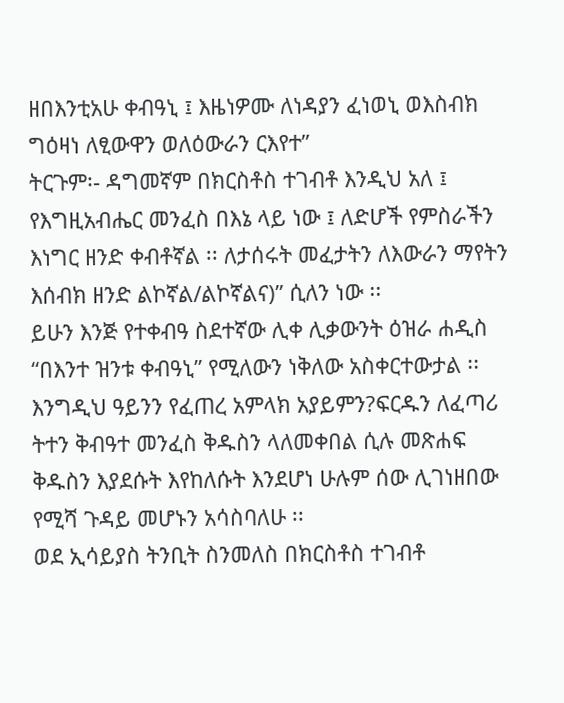ዘበእንቲአሁ ቀብዓኒ ፤ እዜነዎሙ ለነዳያን ፈነወኒ ወእስብክ ግዕዛነ ለፂውዋን ወለዕውራን ርእየተ”
ትርጉም፡- ዳግመኛም በክርስቶስ ተገብቶ እንዲህ አለ ፤ የእግዚአብሔር መንፈስ በእኔ ላይ ነው ፤ ለድሆች የምስራችን እነግር ዘንድ ቀብቶኛል ፡፡ ለታሰሩት መፈታትን ለእውራን ማየትን እሰብክ ዘንድ ልኮኛል/ልኮኛልና)” ሲለን ነው ፡፡
ይሁን እንጅ የተቀብዓ ስደተኛው ሊቀ ሊቃውንት ዕዝራ ሐዲስ “በእንተ ዝንቱ ቀብዓኒ” የሚለውን ነቅለው አስቀርተውታል ፡፡ እንግዲህ ዓይንን የፈጠረ አምላክ አያይምን?ፍርዱን ለፈጣሪ ትተን ቅብዓተ መንፈስ ቅዱስን ላለመቀበል ሲሉ መጽሐፍ ቅዱስን እያደሱት እየከለሱት እንደሆነ ሁሉም ሰው ሊገነዘበው የሚሻ ጉዳይ መሆኑን አሳስባለሁ ፡፡
ወደ ኢሳይያስ ትንቢት ስንመለስ በክርስቶስ ተገብቶ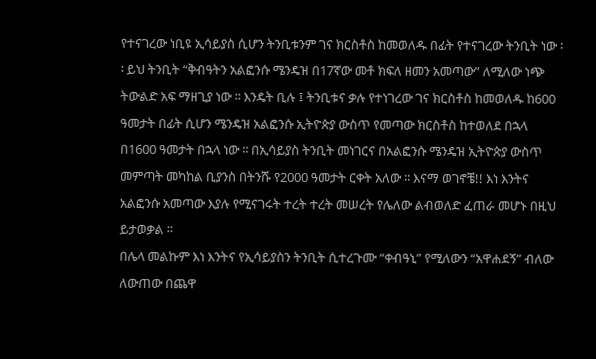የተናገረው ነቢዩ ኢሳይያስ ሲሆን ትንቢቱንም ገና ክርስቶስ ከመወለዱ በፊት የተናገረው ትንቢት ነው ፡፡ ይህ ትንቢት “ቅብዓትን አልፎንሱ ሜንዴዝ በ17ኛው መቶ ክፍለ ዘመን አመጣው” ለሚለው ነጭ ትውልድ አፍ ማዘጊያ ነው ፡፡ እንዴት ቢሉ ፤ ትንቢቱና ቃሉ የተነገረው ገና ክርስቶስ ከመወለዱ ከ600 ዓመታት በፊት ሲሆን ሜንዴዝ አልፎንሱ ኢትዮጵያ ውስጥ የመጣው ክርስቶስ ከተወለደ በኋላ በ1600 ዓመታት በኋላ ነው ፡፡ በኢሳይያስ ትንቢት መነገርና በአልፎንሱ ሜንዴዝ ኢትዮጵያ ውስጥ መምጣት መካከል ቢያንስ በትንሹ የ2000 ዓመታት ርቀት አለው ፡፡ እናማ ወገኖቼ!! እነ እንትና አልፎንሱ አመጣው እያሉ የሚናገሩት ተረት ተረት መሠረት የሌለው ልብወለድ ፈጠራ መሆኑ በዚህ ይታወቃል ፡፡
በሌላ መልኩም እነ እንትና የኢሳይያስን ትንቢት ሲተረጉሙ “ቀብዓኒ” የሚለውን “አዋሐደኝ” ብለው ለውጠው በጨዋ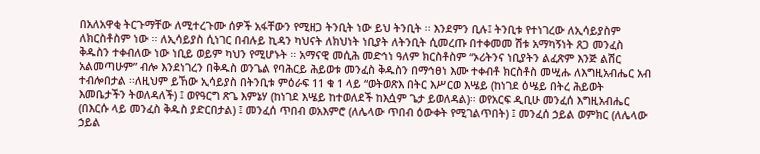በአለአዋቂ ትርጉማቸው ለሚተረጉሙ ሰዎች አፋቸውን የሚዘጋ ትንቢት ነው ይህ ትንቢት ፡፡ እንደምን ቢሉ፤ ትንቢቱ የተነገረው ለኢሳይያስም ለክርስቶስም ነው ፡፡ ለኢሳይያስ ሲነገር በብሉይ ኪዳን ካህናት ለክህነት ነቢያት ለትንቢት ሲመረጡ በተቀመመ ሽቱ አማካኝነት ጸጋ መንፈስ ቅዱስን ተቀብለው ነው ነቢይ ወይም ካህን የሚሆኑት ፡፡ አማናዊ መሲሕ መድኅነ ዓለም ክርስቶስም “ኦሪትንና ነቢያትን ልፈጽም እንጅ ልሽር አልመጣሁም” ብሎ እንደነገረን በቅዱስ ወንጌል የባሕርይ ሕይወቱ መንፈስ ቅዱስን በማኅፀነ እሙ ተቀብቶ ክርስቶስ መሢሑ ለእግዚአብሔር አብ ተብሎበታል ፡፡ለዚህም ይኸው ኢሳይያስ በትንቢቱ ምዕራፍ 11 ቁ 1 ላይ “ወትወጽእ በትር እሥርወ እሤይ (ከነገደ ዕሤይ በትረ ሕይወት እመቤታችን ትወለዳለች) ፤ ወየዓርግ ጽጌ እምኔሃ (ከነገደ እሤይ ከተወለደች ከእሷም ጌታ ይወለዳል)፡፡ ወየአርፍ ዲቢሁ መንፈሰ እግዚአብሔር (በእርሱ ላይ መንፈስ ቅዱስ ያድርበታል) ፤ መንፈሰ ጥበብ ወአእምሮ (ለሌላው ጥበብ ዕውቀት የሚገልጥበት) ፤ መንፈሰ ኃይል ወምክር (ለሌላው ኃይል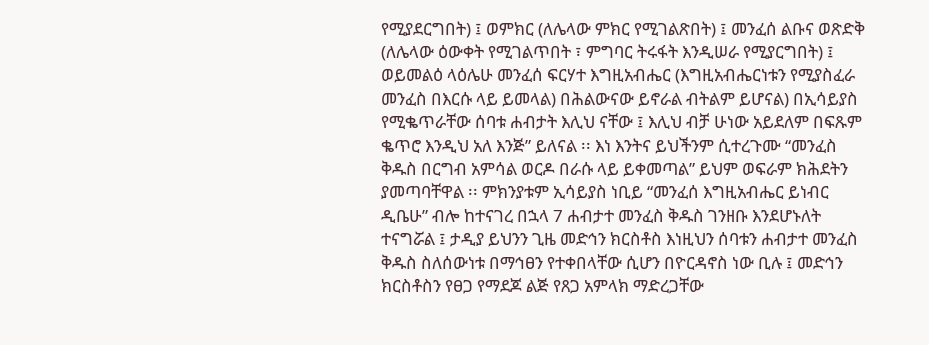የሚያደርግበት) ፤ ወምክር (ለሌላው ምክር የሚገልጽበት) ፤ መንፈሰ ልቡና ወጽድቅ (ለሌላው ዕውቀት የሚገልጥበት ፣ ምግባር ትሩፋት እንዲሠራ የሚያርግበት) ፤ ወይመልዕ ላዕሌሁ መንፈሰ ፍርሃተ እግዚአብሔር (እግዚአብሔርነቱን የሚያስፈራ መንፈስ በእርሱ ላይ ይመላል) በሕልውናው ይኖራል ብትልም ይሆናል) በኢሳይያስ የሚቈጥራቸው ሰባቱ ሐብታት እሊህ ናቸው ፤ እሊህ ብቻ ሁነው አይደለም በፍጹም ቈጥሮ እንዲህ አለ እንጅ” ይለናል ፡፡ እነ እንትና ይህችንም ሲተረጉሙ “መንፈስ ቅዱስ በርግብ አምሳል ወርዶ በራሱ ላይ ይቀመጣል” ይህም ወፍራም ክሕደትን ያመጣባቸዋል ፡፡ ምክንያቱም ኢሳይያስ ነቢይ “መንፈሰ እግዚአብሔር ይነብር ዲቤሁ” ብሎ ከተናገረ በኋላ 7 ሐብታተ መንፈስ ቅዱስ ገንዘቡ እንደሆኑለት ተናግሯል ፤ ታዲያ ይህንን ጊዜ መድኅን ክርስቶስ እነዚህን ሰባቱን ሐብታተ መንፈስ ቅዱስ ስለሰውነቱ በማኅፀን የተቀበላቸው ሲሆን በዮርዳኖስ ነው ቢሉ ፤ መድኅን ክርስቶስን የፀጋ የማደጆ ልጅ የጸጋ አምላክ ማድረጋቸው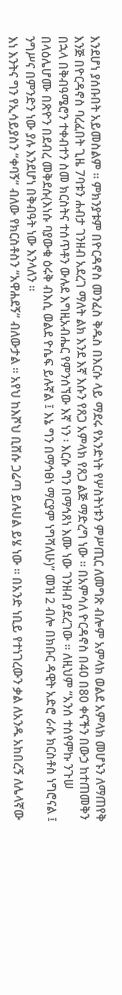እንደሆነ ያሰቡበት አይመስልም ፡፡ ምክንያቱም በዮርዳኖስ መንፈስ ቅዱስ በእርሱ ላይ ማደሩ የአንድነት የሦስትነቱን ምሥጢር ለመግጽ ብሎም አምላክ ወልደ አምላክ መሆኑን ለማጠየቅ እንጅ በዮርዳኖስ ባረፈበት ጊዜ 7ባቱን ሐብታ ገንዘብ አደረገ ማለት ልክ እንደ እኛ እሱን የጸጋ አምላክ የጸጋ ልጅ ማድረግ ነው ፡፡ በአምሳለ ዮርዳኖስ በ40 በ80 ቀናችን በውኃ ከተጠመቅን በኋላ በቅብዓሜሮን ተቀብተን ስመ ክርስትና ተሰጥቶን ውሉደ እግዚአብሔር የምንሰኘው እኛ ነን ፡ እርሱ ግን በማኅጸነ እሙ ነው ገንዘብ ያደረገው ፡፡ ለዚህም “አንሰ ተሰየምኩ ንጉሠ በላዕሌሆሙ በጽዮን በደብረ መቅደሱ(እነሱ ባያውቁ ዕሩቅ ብእሲ ወልደ ዮሴፍ ይሉኛል ፤ እኔ ግን በማኅፀነ ማርያም ነግሻለሁ)” መዝ 2 ብሎ በክቡር ዳዊት አድሮ ራሱ ክርስቶስ ነግሮናል ፤ ንግሥና በምንድን ነው ያሉ እንደሆነ በቅብዓት ነው እንላለን ፡፡
እነ እንትና ግን የኢሳይያስን “ቀባኝ” ብለው የክርስቶስን “አዋሐደኝ” ብለውታል ፡፡ አየህ ከእሾህ ቢሸሱ ጋሬጣ ይሉሀል ይሄ ነው ፡፡ በአንድ ነቢይ የተነገረውን ቃል ለአንዱ አከበረኝ ለሌላኛው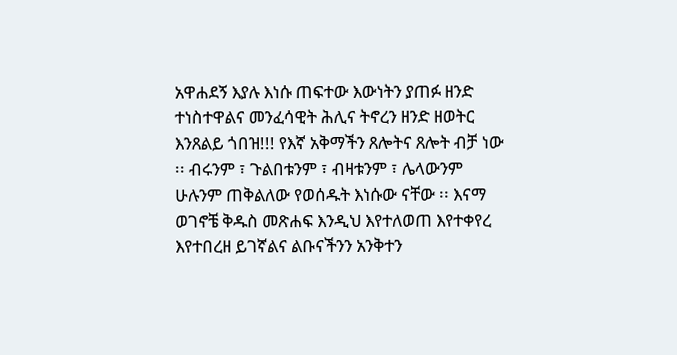አዋሐደኝ እያሉ እነሱ ጠፍተው እውነትን ያጠፉ ዘንድ ተነስተዋልና መንፈሳዊት ሕሊና ትኖረን ዘንድ ዘወትር እንጸልይ ጎበዝ!!! የእኛ አቅማችን ጸሎትና ጸሎት ብቻ ነው ፡፡ ብሩንም ፣ ጉልበቱንም ፣ ብዛቱንም ፣ ሌላውንም ሁሉንም ጠቅልለው የወሰዱት እነሱው ናቸው ፡፡ እናማ ወገኖቼ ቅዱስ መጽሐፍ እንዲህ እየተለወጠ እየተቀየረ እየተበረዘ ይገኛልና ልቡናችንን አንቅተን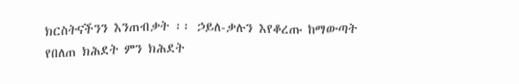ክርስትናችንን እንጠብቃት ፡፡ ኃይለ-ቃሉን እየቆረጡ ከማውጣት የበለጠ ክሕደት ምን ክሕደት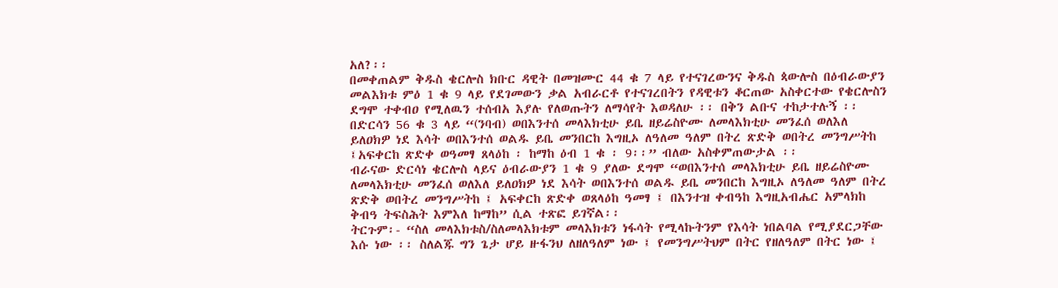አለ?፡፡
በመቀጠልም ቅዱስ ቄርሎስ ክቡር ዳዊት በመዝሙር 44 ቁ 7 ላይ የተናገረውንና ቅዱስ ጳውሎስ በዕብራውያን መልእክቱ ምዕ 1 ቁ 9 ላይ የደገመውን ቃል አብራርቶ የተናገረበትን የዳዊቱን ቆርጠው አስቀርተው የቄርሎስን ደግሞ ተቀብዐ የሚለዉን ተሰብአ እያሉ የለወጡትን ለማሳየት እወዳለሁ ፡፡ በቅን ልቡና ተከታተሉኝ ፡፡
በድርሳን 56 ቁ 3 ላይ “(ንባብ) ወበእንተሰ መላእክቲሁ ይቤ ዘይሬስዮሙ ለመላእክቲሁ መንፈሰ ወለእለ ይለዐክዎ ነደ እሳት ወበእንተሰ ወልዱ ይቤ መንበርከ እግዚኦ ለዓለመ ዓለም በትረ ጽድቅ ወበትረ መንግሥትከ ፤አፍቀርከ ጽድቀ ወዓመፃ ጸላዕከ ፡ ከማከ ዕብ 1 ቁ ፡ 9፡፡” ብለው አስቀምጠውታል ፡፡
ብራናው ድርሳነ ቄርሎስ ላይና ዕብራውያን 1 ቁ 9 ያለው ደግሞ “ወበእንተሰ መላእክቲሁ ይቤ ዘይሬስዮሙ ለመላእክቲሁ መንፈሰ ወለእለ ይለዐክዎ ነደ እሳት ወበእንተሰ ወልዱ ይቤ መንበርከ እግዚኦ ለዓለመ ዓለም በትረ ጽድቅ ወበትረ መንግሥትከ ፤ አፍቀርከ ጽድቀ ወጸላዕከ ዓመፃ ፤ በእንተዝ ቀብዓከ እግዚአብሔር አምላክከ ቅብዓ ትፍስሕት እምእለ ከማከ” ሲል ተጽፎ ይገኛል፡፡
ትርጉም፡- “ስለ መላእክቱስ/ስለመላእክቱም መላእክቱን ነፋሳት የሚላኩትንም የእሳት ነበልባል የሚያደርጋቸው እሱ ነው ፡፡ ስለልጁ ግን ጌታ ሆይ ዙፋንህ ለዘለዓለም ነው ፤ የመንግሥትህም በትር የዘለዓለም በትር ነው ፤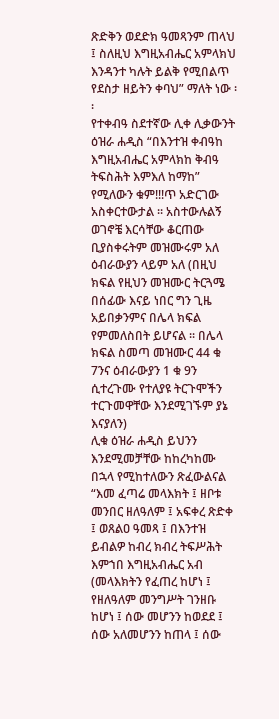ጽድቅን ወደድክ ዓመጻንም ጠላህ ፤ ስለዚህ እግዚአብሔር አምላክህ እንዳንተ ካሉት ይልቅ የሚበልጥ የደስታ ዘይትን ቀባህ” ማለት ነው ፡፡
የተቀብዓ ስደተኛው ሊቀ ሊቃውንት ዕዝራ ሐዲስ “በእንተዝ ቀብዓከ እግዚአብሔር አምላክከ ቅብዓ ትፍስሕት እምእለ ከማከ” የሚለውን ቁም!!!ጥ አድርገው አስቀርተውታል ፡፡ አስተውሉልኝ ወገኖቼ እርሳቸው ቆርጠው ቢያስቀሩትም መዝሙሩም አለ ዕብራውያን ላይም አለ (በዚህ ክፍል የዚህን መዝሙር ትርጓሜ በሰፊው እናይ ነበር ግን ጊዜ አይበቃንምና በሌላ ክፍል የምመለስበት ይሆናል ፡፡ በሌላ ክፍል ስመጣ መዝሙር 44 ቁ 7ንና ዕብራውያን 1 ቁ 9ን ሲተረጉሙ የተለያዩ ትርጉሞችን ተርጉመዋቸው እንደሚገኙም ያኔ እናያለን)
ሊቁ ዕዝራ ሐዲስ ይህንን እንደሚመቻቸው ከከረካከሙ በኋላ የሚከተለውን ጽፈውልናል
“እመ ፈጣሬ መላእክት ፤ ዘቦቱ መንበር ዘለዓለም ፤ አፍቀረ ጽድቀ ፤ ወጸልዐ ዓመጻ ፤ በእንተዝ ይብልዎ ከብረ ክብረ ትፍሥሕት እምኀበ እግዚአብሔር አብ (መላእክትን የፈጠረ ከሆነ ፤ የዘለዓለም መንግሥት ገንዘቡ ከሆነ ፤ ሰው መሆንን ከወደደ ፤ ሰው አለመሆንን ከጠላ ፤ ሰው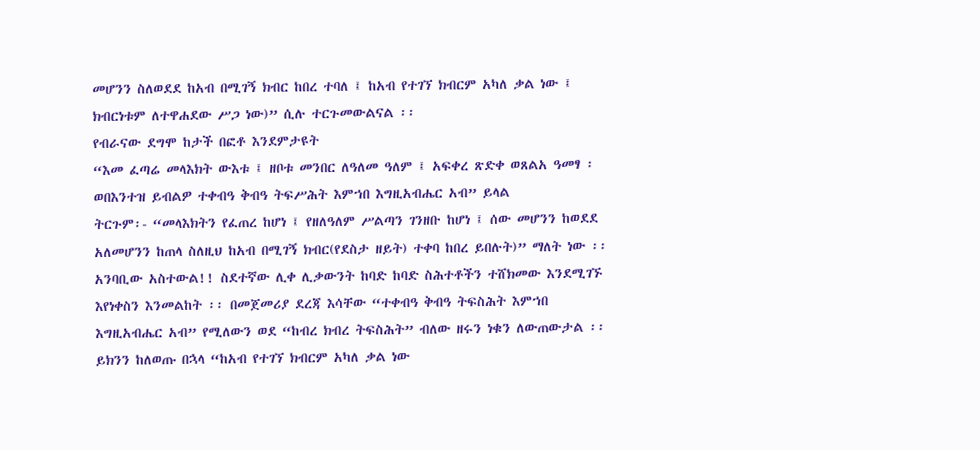መሆንን ስለወደደ ከአብ በሚገኝ ክብር ከበረ ተባለ ፤ ከአብ የተገኘ ክብርም አካለ ቃል ነው ፤ ክብርነቱም ለተዋሐደው ሥጋ ነው)” ሲሉ ተርጉመውልናል ፡፡
የብራናው ደግሞ ከታች በፎቶ እንደምታዩት
“እመ ፈጣሬ መላእክት ውእቱ ፤ ዘቦቱ መንበር ለዓለመ ዓለም ፤ አፍቀረ ጽድቀ ወጸልአ ዓመፃ ፡ ወበእንተዝ ይብልዎ ተቀብዓ ቅብዓ ትፍሥሕት እምኀበ እግዚአብሔር አብ” ይላል
ትርጉም፡- “መላእክትን የፈጠረ ከሆነ ፤ የዘለዓለም ሥልጣን ገንዘቡ ከሆነ ፤ ሰው መሆንን ከወደደ አለመሆንን ከጠላ ስለዚህ ከአብ በሚገኝ ክብር(የደስታ ዘይት) ተቀባ ከበረ ይበሉት)” ማለት ነው ፡፡
አንባቢው አስተውል!! ስደተኛው ሊቀ ሊቃውንት ከባድ ከባድ ስሕተቶችን ተሸክመው እንደሚገኙ እየነቀስን እንመልከት ፡፡ በመጀመሪያ ደረጃ እሳቸው “ተቀብዓ ቅብዓ ትፍስሕት እምኀበ እግዚአብሔር አብ” የሚለውን ወደ “ከብረ ክብረ ትፍስሕት” ብለው ዘሩን ነቁን ለውጠውታል ፡፡ ይክንን ከለወጡ በኋላ “ከአብ የተገኘ ክብርም አካለ ቃል ነው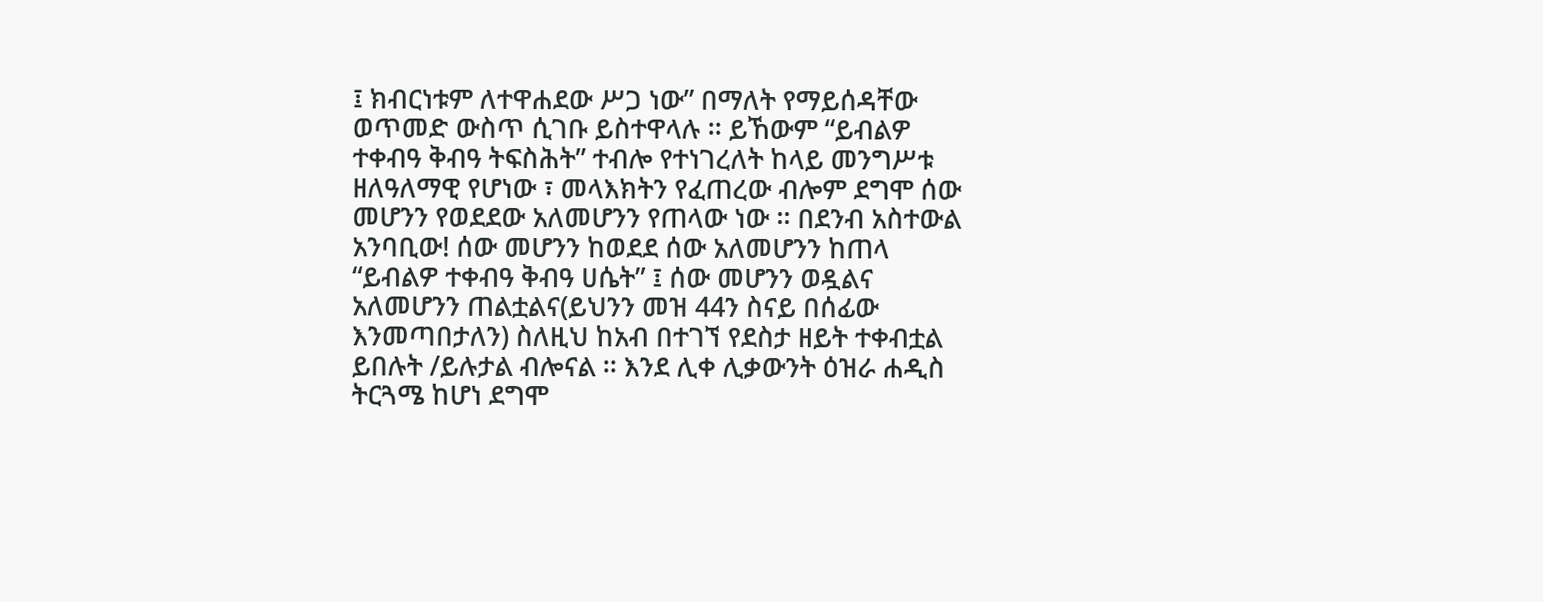፤ ክብርነቱም ለተዋሐደው ሥጋ ነው” በማለት የማይሰዳቸው ወጥመድ ውስጥ ሲገቡ ይስተዋላሉ ፡፡ ይኸውም “ይብልዎ ተቀብዓ ቅብዓ ትፍስሕት” ተብሎ የተነገረለት ከላይ መንግሥቱ ዘለዓለማዊ የሆነው ፣ መላእክትን የፈጠረው ብሎም ደግሞ ሰው መሆንን የወደደው አለመሆንን የጠላው ነው ፡፡ በደንብ አስተውል አንባቢው! ሰው መሆንን ከወደደ ሰው አለመሆንን ከጠላ “ይብልዎ ተቀብዓ ቅብዓ ሀሴት” ፤ ሰው መሆንን ወዷልና አለመሆንን ጠልቷልና(ይህንን መዝ 44ን ስናይ በሰፊው እንመጣበታለን) ስለዚህ ከአብ በተገኘ የደስታ ዘይት ተቀብቷል ይበሉት /ይሉታል ብሎናል ፡፡ እንደ ሊቀ ሊቃውንት ዕዝራ ሐዲስ ትርጓሜ ከሆነ ደግሞ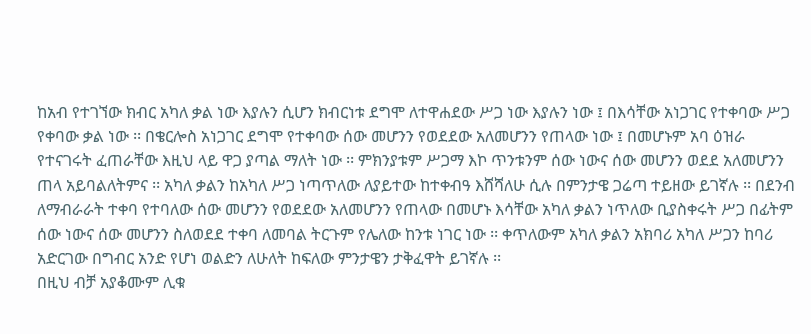ከአብ የተገኘው ክብር አካለ ቃል ነው እያሉን ሲሆን ክብርነቱ ደግሞ ለተዋሐደው ሥጋ ነው እያሉን ነው ፤ በእሳቸው አነጋገር የተቀባው ሥጋ የቀባው ቃል ነው ፡፡ በቄርሎስ አነጋገር ደግሞ የተቀባው ሰው መሆንን የወደደው አለመሆንን የጠላው ነው ፤ በመሆኑም አባ ዕዝራ የተናገሩት ፈጠራቸው እዚህ ላይ ዋጋ ያጣል ማለት ነው ፡፡ ምክንያቱም ሥጋማ እኮ ጥንቱንም ሰው ነውና ሰው መሆንን ወደደ አለመሆንን ጠላ አይባልለትምና ፡፡ አካለ ቃልን ከአካለ ሥጋ ነጣጥለው ለያይተው ከተቀብዓ እሸሻለሁ ሲሉ በምንታዌ ጋሬጣ ተይዘው ይገኛሉ ፡፡ በደንብ ለማብራራት ተቀባ የተባለው ሰው መሆንን የወደደው አለመሆንን የጠላው በመሆኑ እሳቸው አካለ ቃልን ነጥለው ቢያስቀሩት ሥጋ በፊትም ሰው ነውና ሰው መሆንን ስለወደደ ተቀባ ለመባል ትርጉም የሌለው ከንቱ ነገር ነው ፡፡ ቀጥለውም አካለ ቃልን አክባሪ አካለ ሥጋን ከባሪ አድርገው በግብር አንድ የሆነ ወልድን ለሁለት ከፍለው ምንታዌን ታቅፈዋት ይገኛሉ ፡፡
በዚህ ብቻ አያቆሙም ሊቁ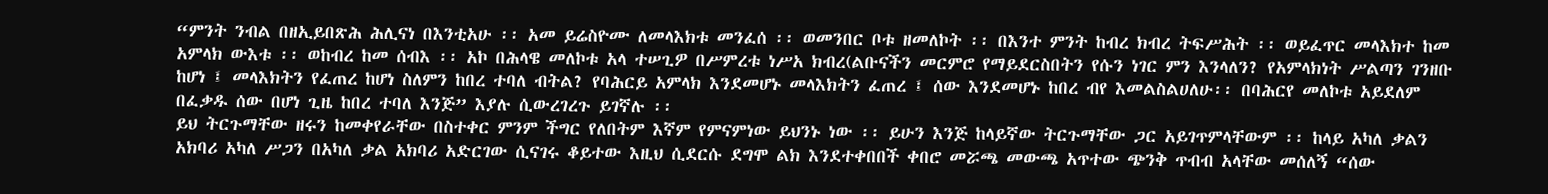“ምንት ንብል በዘኢይበጽሕ ሕሊናነ በእንቲአሁ ፡፡ አመ ይሬስዮሙ ለመላእክቱ መንፈሰ ፡፡ ወመንበር ቦቱ ዘመለኮት ፡፡ በእንተ ምንት ከብረ ክብረ ትፍሥሕት ፡፡ ወይፈጥር መላእክተ ከመ አምላክ ውእቱ ፡፡ ወከብረ ከመ ሰብእ ፡፡ አኮ በሕላዌ መለኮቱ አላ ተሠጊዎ በሥምረቱ ነሥአ ክብረ(ልቡናችን መርምሮ የማይደርስበትን የሱን ነገር ምን እንላለን? የአምላክነት ሥልጣን ገንዘቡ ከሆነ ፤ መላእክትን የፈጠረ ከሆነ ስለምን ከበረ ተባለ ብትል? የባሕርይ አምላክ እንደመሆኑ መላእክትን ፈጠረ ፤ ሰው እንደመሆኑ ከበረ ብየ እመልስልሀለሁ፡፡ በባሕርየ መለኮቱ አይደለም በፈቃዱ ሰው በሆነ ጊዜ ከበረ ተባለ እንጅ” እያሉ ሲውረገረጉ ይገኛሉ ፡፡
ይህ ትርጉማቸው ዘሩን ከመቀየራቸው በስተቀር ምንም ችግር የለበትም እኛም የምናምነው ይህንኑ ነው ፡፡ ይሁን እንጅ ከላይኛው ትርጉማቸው ጋር አይገጥምላቸውም ፡፡ ከላይ አካለ ቃልን አክባሪ አካለ ሥጋን በአካለ ቃል አክባሪ አድርገው ሲናገሩ ቆይተው እዚህ ሲደርሱ ደግሞ ልክ እንደተቀበበች ቀበሮ መሯጫ መውጫ አጥተው ጭንቅ ጥብብ አላቸው መሰለኝ “ሰው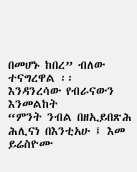በመሆኑ ከበረ” ብለው ተናግረዋል ፡፡
እንዳንረሳው የብራናውን እንመልከት
“ምንት ንብል በዘኢይበጽሕ ሕሊናነ በእንቲአሁ ፤ እመ ይሬስዮሙ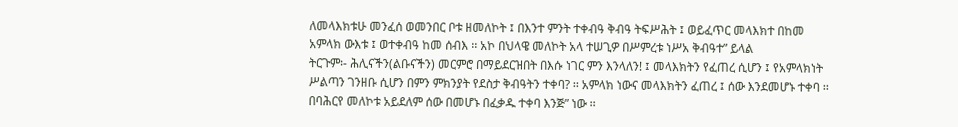ለመላእክቱሁ መንፈሰ ወመንበር ቦቱ ዘመለኮት ፤ በእንተ ምንት ተቀብዓ ቅብዓ ትፍሥሕት ፤ ወይፈጥር መላእክተ በከመ አምላክ ውእቱ ፤ ወተቀብዓ ከመ ሰብእ ፡፡ አኮ በህላዌ መለኮት አላ ተሠጊዎ በሥምረቱ ነሥአ ቅብዓተ” ይላል
ትርጉም፡- ሕሊናችን(ልቡናችን) መርምሮ በማይደርዝበት በእሱ ነገር ምን እንላለን! ፤ መላእክትን የፈጠረ ሲሆን ፤ የአምላክነት ሥልጣን ገንዘቡ ሲሆን በምን ምክንያት የደስታ ቅብዓትን ተቀባ? ፡፡ አምላክ ነውና መላእክትን ፈጠረ ፤ ሰው እንደመሆኑ ተቀባ ፡፡ በባሕርየ መለኮቱ አይደለም ሰው በመሆኑ በፈቃዱ ተቀባ እንጅ” ነው ፡፡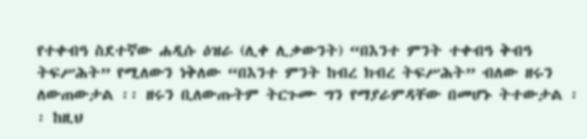የተቀብዓ ስደተኛው ሐዲሱ ዕዝራ (ሊቀ ሊቃውንት) “በእንተ ምንት ተቀብዓ ቅብዓ ትፍሥሕት” የሚለውን ነቅለው “በእንተ ምንት ከብረ ክብረ ትፍሥሕት” ብለው ዘሩን ለውጠውታል ፡፡ ዘሩን ቢለውጡትም ትርጉሙ ግን የማያራምዳቸው በመሆኑ ትተውታል ፡፡ ከዚህ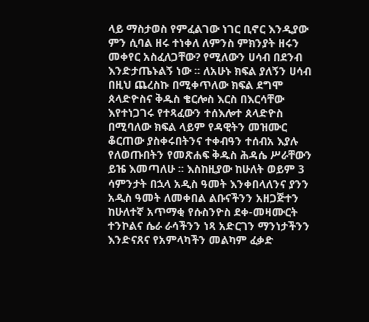ላይ ማስታወስ የምፈልገው ነገር ቢኖር እንዲያው ምን ሲባል ዘሩ ተነቀለ ለምንስ ምክንያት ዘሩን መቀየር አስፈለጋቸው? የሚለውን ሀሳብ በደንብ እንድታጤኑልኝ ነው ፡፡ ለአሁኑ ክፍል ያለኝን ሀሳብ በዚህ ጨረስኩ በሚቀጥለው ክፍል ደግሞ ጰላድዮስና ቅዱስ ቄርሎስ እርስ በእርሳቸው እየተነጋገሩ የተጻፈውን ተሰእሎተ ጰላድዮስ በሚባለው ክፍል ላይም የዳዊትን መዝሙር ቆርጠው ያስቀሩበትንና ተቀብዓን ተሰብአ እያሉ የለወጡበትን የመጽሐፍ ቅዱስ ሕዳሴ ሥራቸውን ይዤ እመጣለሁ ፡፡ እስከዚያው ከሁለት ወይም 3 ሳምንታት በኋላ አዲስ ዓመት እንቀበላለንና ያንን አዲስ ዓመት ለመቀበል ልቡናችንን አዘጋጅተን ከሁለተኛ አጥማቂ የሱስንዮስ ደቀ-መዛሙርት ተንኮልና ሴራ ራሳችንን ነጻ አድርገን ማንነታችንን እንድናጸና የአምላካችን መልካም ፈቃድ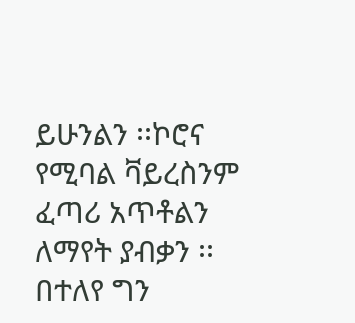ይሁንልን ፡፡ኮሮና የሚባል ቫይረስንም ፈጣሪ አጥቶልን ለማየት ያብቃን ፡፡ በተለየ ግን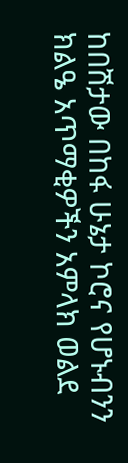ከበሽታው በከፋ ሁኔታ ኮሮና የሆኑብንን ክልዔ አጥማቂዎችን አምላክ ወልደ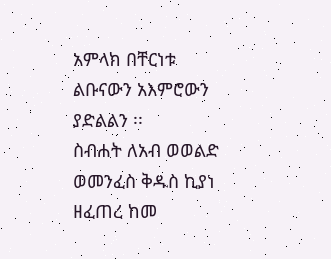አምላክ በቸርነቱ ልቡናውን አእምሮውን ያድልልን ፡፡
ስብሐት ለአብ ወወልድ ወመንፈስ ቅዱስ ኪያነ ዘፈጠረ ከመ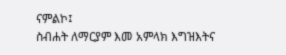ናምልኮ፤
ስብሐት ለማርያም እመ አምላክ እግዝእትና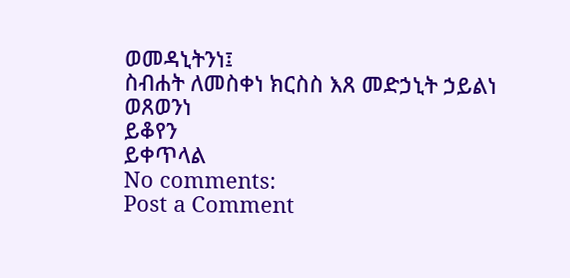ወመዳኒትንነ፤
ስብሐት ለመስቀነ ክርስስ እጸ መድኃኒት ኃይልነ ወጸወንነ
ይቆየን
ይቀጥላል
No comments:
Post a Comment